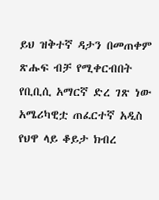ይህ ዝቅተኛ ዳታን በመጠቀም ጽሑፍ ብቻ የሚቀርብበት የቢቢሲ አማርኛ ድረ ገጽ ነው
አሜሪካዊቷ ጠፈርተኛ አዲስ የህዋ ላይ ቆይታ ክብረ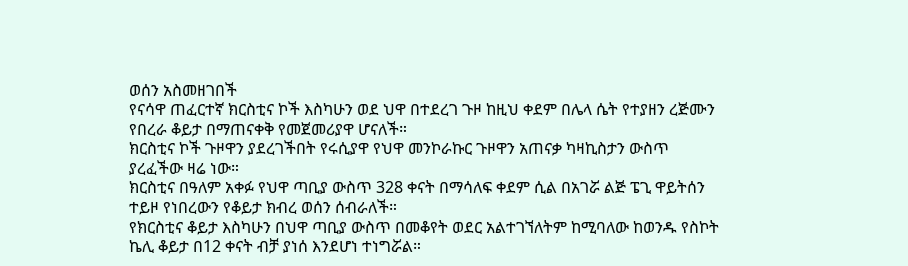ወሰን አስመዘገበች
የናሳዋ ጠፈርተኛ ክርስቲና ኮች እስካሁን ወደ ህዋ በተደረገ ጉዞ ከዚህ ቀደም በሌላ ሴት የተያዘን ረጅሙን የበረራ ቆይታ በማጠናቀቅ የመጀመሪያዋ ሆናለች።
ክርስቲና ኮች ጉዞዋን ያደረገችበት የሩሲያዋ የህዋ መንኮራኩር ጉዞዋን አጠናቃ ካዛኪስታን ውስጥ ያረፈችው ዛሬ ነው።
ክርስቲና በዓለም አቀፉ የህዋ ጣቢያ ውስጥ 328 ቀናት በማሳለፍ ቀደም ሲል በአገሯ ልጅ ፔጊ ዋይትሰን ተይዞ የነበረውን የቆይታ ክብረ ወሰን ሰብራለች።
የክርስቲና ቆይታ እስካሁን በህዋ ጣቢያ ውስጥ በመቆየት ወደር አልተገኘለትም ከሚባለው ከወንዱ የስኮት ኬሊ ቆይታ በ12 ቀናት ብቻ ያነሰ እንደሆነ ተነግሯል።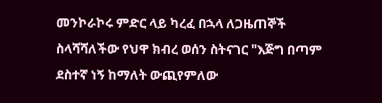መንኮራኮሩ ምድር ላይ ካረፈ በኋላ ለጋዜጠኞች ስላሻሻለችው የህዋ ክብረ ወሰን ስትናገር "እጅግ በጣም ደስተኛ ነኝ ከማለት ውጪየምለው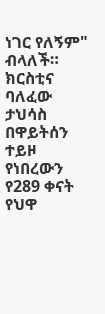ነገር የለኝም" ብላለች።
ክርስቲና ባለፈው ታህሳስ በዋይትሰን ተይዞ የነበረውን የ289 ቀናት የህዋ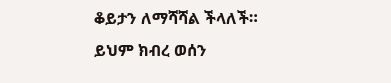ቆይታን ለማሻሻል ችላለች።
ይህም ክብረ ወሰን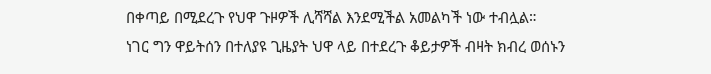በቀጣይ በሚደረጉ የህዋ ጉዞዎች ሊሻሻል እንደሚችል አመልካች ነው ተብሏል።
ነገር ግን ዋይትሰን በተለያዩ ጊዜያት ህዋ ላይ በተደረጉ ቆይታዎች ብዛት ክብረ ወሰኑን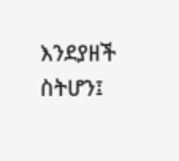እንደያዘች ስትሆን፤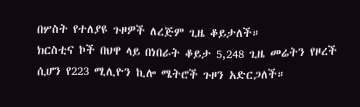በሦስት የተለያዩ ጉዞዎች ለረጅም ጊዜ ቆይታለች።
ክርስቲና ኮች በህዋ ላይ በነበራት ቆይታ 5,248 ጊዜ መሬትን የዞረች ሲሆን የ223 ሚሊዮን ኪሎ ሜትሮች ጉዞን አድርጋለች።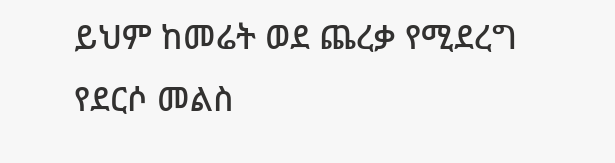ይህም ከመሬት ወደ ጨረቃ የሚደረግ የደርሶ መልስ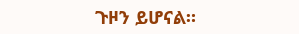ጉዞን ይሆናል።